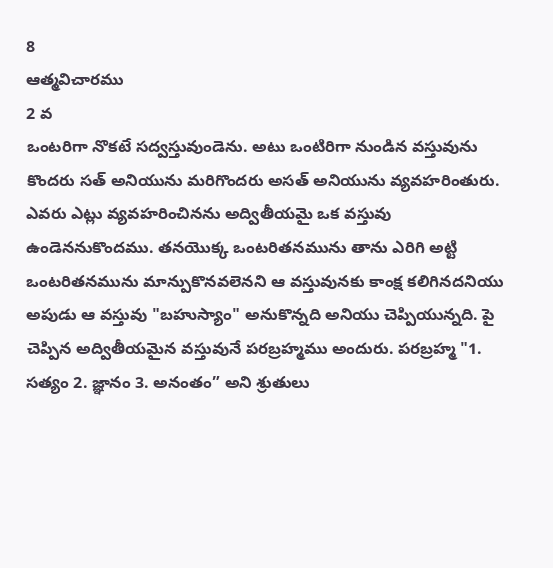8
ఆత్మవిచారము
2 వ
ఒంటరిగా నొకటే సద్వస్తువుండెను. అటు ఒంటిరిగా నుండిన వస్తువును కొందరు సత్ అనియును మరిగొందరు అసత్ అనియును వ్యవహరింతురు. ఎవరు ఎట్లు వ్యవహరించినను అద్వితీయమై ఒక వస్తువు ఉండెననుకొందము. తనయొక్క ఒంటరితనమును తాను ఎరిగి అట్టి ఒంటరితనమును మాన్పుకొనవలెనని ఆ వస్తువునకు కాంక్ష కలిగినదనియు అపుడు ఆ వస్తువు "బహుస్యాం" అనుకొన్నది అనియు చెప్పియున్నది. పై చెప్పిన అద్వితీయమైన వస్తువునే పరబ్రహ్మము అందురు. పరబ్రహ్మ "1. సత్యం 2. జ్ఞానం 3. అనంతం” అని శ్రుతులు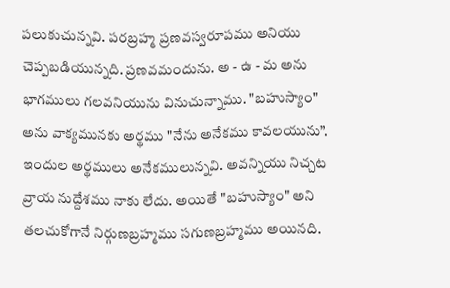పలుకుచున్నవి. పరబ్రహ్మ ప్రణవస్వరూపము అనియు చెప్పబడియున్నది. ప్రణవమందును. అ - ఉ - మ అను భాగములు గలవనియును వినుచున్నాము. "బహుస్యాం" అను వాక్యమునకు అర్థము "నేను అనేకము కావలయును”. ఇందుల అర్థములు అనేకములున్నవి. అవన్నియు నిచ్చట వ్రాయ నుద్దేశము నాకు లేదు. అయితే "బహుస్యాం" అని తలచుకోగానే నిర్గుణబ్రహ్మము సగుణబ్రహ్మము అయినది.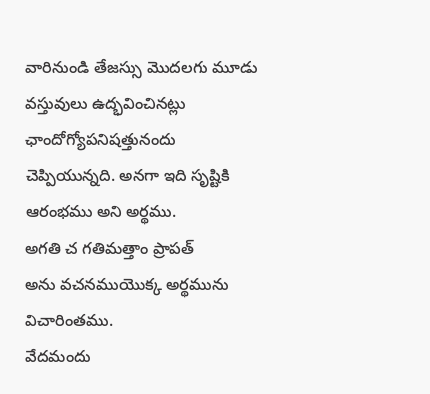వారినుండి తేజస్సు మొదలగు మూడు వస్తువులు ఉద్భవించినట్లు ఛాందోగ్యోపనిషత్తునందు చెప్పియున్నది. అనగా ఇది సృష్టికి ఆరంభము అని అర్థము.
అగతి చ గతిమత్తాం ప్రాపత్
అను వచనముయొక్క అర్థమును విచారింతము.
వేదమందు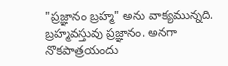"ప్రజ్ఞానం బ్రహ్మ" అను వాక్యమున్నది. బ్రహ్మవస్తువు ప్రజ్ఞానం. అనగా నొకపాత్రయందు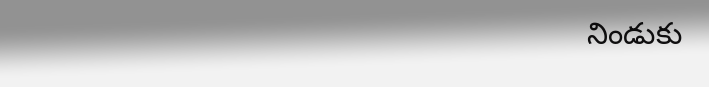నిండుకు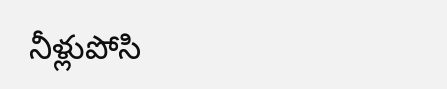నీళ్లుపోసి